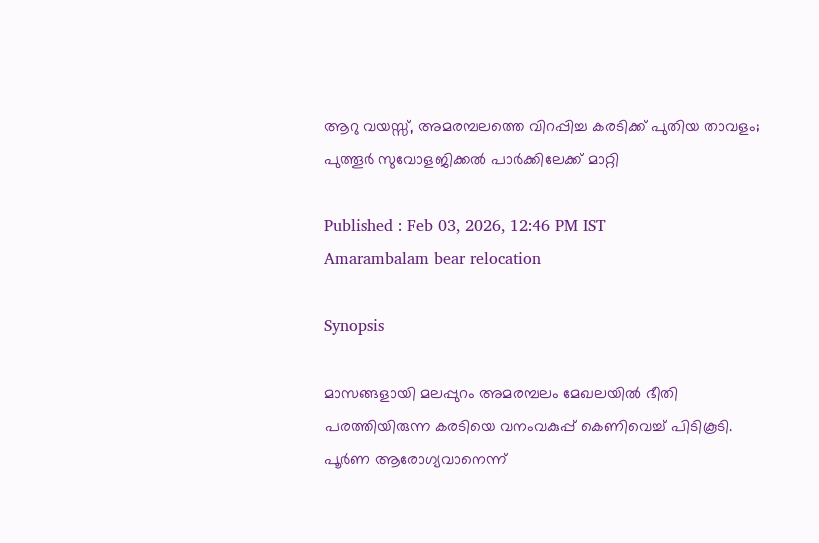ആറു വയസ്സ്, അമരമ്പലത്തെ വിറപ്പിച്ച കരടിക്ക് പുതിയ താവളം; പുത്തൂര്‍ സുവോളജിക്കല്‍ പാര്‍ക്കിലേക്ക് മാറ്റി

Published : Feb 03, 2026, 12:46 PM IST
Amarambalam bear relocation

Synopsis

മാസങ്ങളായി മലപ്പുറം അമരമ്പലം മേഖലയില്‍ ഭീതി പരത്തിയിരുന്ന കരടിയെ വനംവകുപ്പ് കെണിവെച്ച് പിടികൂടി. പൂര്‍ണ ആരോഗ്യവാനെന്ന്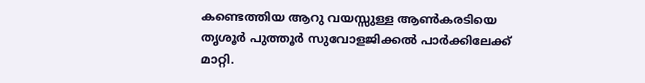കണ്ടെത്തിയ ആറു വയസ്സുള്ള ആണ്‍കരടിയെ തൃശൂര്‍ പുത്തൂര്‍ സുവോളജിക്കല്‍ പാര്‍ക്കിലേക്ക് മാറ്റി.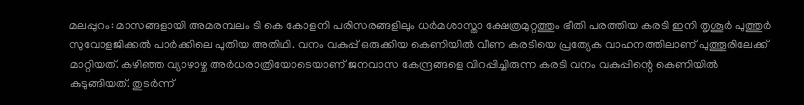മലപ്പുറം: മാസങ്ങളായി അമരമ്പലം ടി കെ കോളനി പരിസരങ്ങളിലും ധര്‍മശാസ്താ ക്ഷേത്രമുറ്റത്തും ഭീതി പരത്തിയ കരടി ഇനി തൃശൂര്‍ പുത്തുര്‍ സുവോളജിക്കല്‍ പാര്‍ക്കിലെ പുതിയ അതിഥി. വനം വകുപ്പ് ഒരുക്കിയ കെണിയില്‍ വീണ കരടിയെ പ്രത്യേക വാഹനത്തിലാണ് പുത്തൂരിലേക്ക് മാറ്റിയത്. കഴിഞ്ഞ വ്യാഴാഴ്ച അര്‍ധരാത്രിയോടെയാണ് ജനവാസ കേന്ദ്രങ്ങളെ വിറപ്പിച്ചിരുന്ന കരടി വനം വകുപ്പിന്റെ കെണിയില്‍ കുടുങ്ങിയത്. തുടര്‍ന്ന്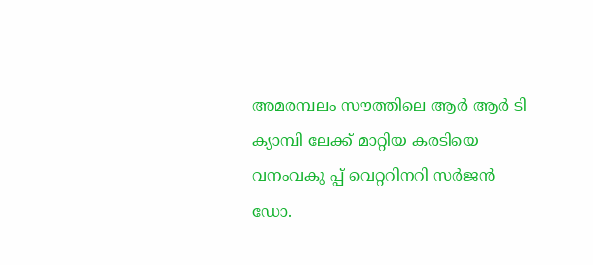അമരമ്പലം സൗത്തിലെ ആര്‍ ആര്‍ ടി ക്യാമ്പി ലേക്ക് മാറ്റിയ കരടിയെ വനംവകു പ്പ് വെറ്ററിനറി സര്‍ജന്‍ ഡോ.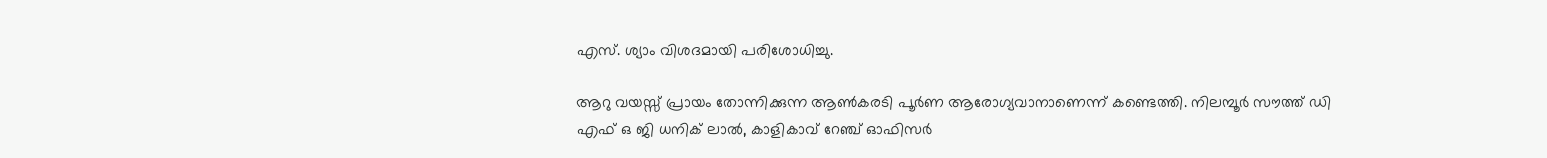എസ്. ശ്യാം വിശദമായി പരിശോധിച്ചു.

ആറു വയസ്സ് പ്രായം തോന്നിക്കുന്ന ആണ്‍കരടി പൂര്‍ണ ആരോഗ്യവാനാണെന്ന് കണ്ടെത്തി. നിലമ്പൂര്‍ സൗത്ത് ഡി എഫ് ഒ ജി ധനിക് ലാല്‍, കാളികാവ് റേഞ്ച് ഓഫിസര്‍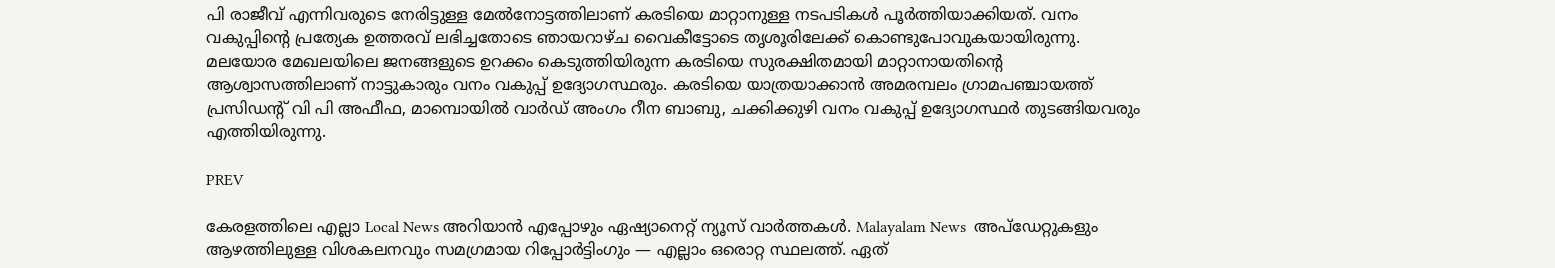പി രാജീവ് എന്നിവരുടെ നേരിട്ടുള്ള മേല്‍നോട്ടത്തിലാണ് കരടിയെ മാറ്റാനുള്ള നടപടികള്‍ പൂര്‍ത്തിയാക്കിയത്. വനം വകുപ്പിന്റെ പ്രത്യേക ഉത്തരവ് ലഭിച്ചതോടെ ഞായറാഴ്ച വൈകീട്ടോടെ തൃശൂരിലേക്ക് കൊണ്ടുപോവുകയായിരുന്നു. മലയോര മേഖലയിലെ ജനങ്ങളുടെ ഉറക്കം കെടുത്തിയിരുന്ന കരടിയെ സുരക്ഷിതമായി മാറ്റാനായതിന്റെ ആശ്വാസത്തിലാണ് നാട്ടുകാരും വനം വകുപ്പ് ഉദ്യോഗസ്ഥരും. കരടിയെ യാത്രയാക്കാന്‍ അമരമ്പലം ഗ്രാമപഞ്ചായത്ത് പ്രസിഡന്റ് വി പി അഫീഫ, മാമ്പൊയില്‍ വാര്‍ഡ് അംഗം റീന ബാബു, ചക്കിക്കുഴി വനം വകുപ്പ് ഉദ്യോഗസ്ഥര്‍ തുടങ്ങിയവരും എത്തിയിരുന്നു.

PREV

കേരളത്തിലെ എല്ലാ Local News അറിയാൻ എപ്പോഴും ഏഷ്യാനെറ്റ് ന്യൂസ് വാർത്തകൾ. Malayalam News  അപ്‌ഡേറ്റുകളും ആഴത്തിലുള്ള വിശകലനവും സമഗ്രമായ റിപ്പോർട്ടിംഗും — എല്ലാം ഒരൊറ്റ സ്ഥലത്ത്. ഏത്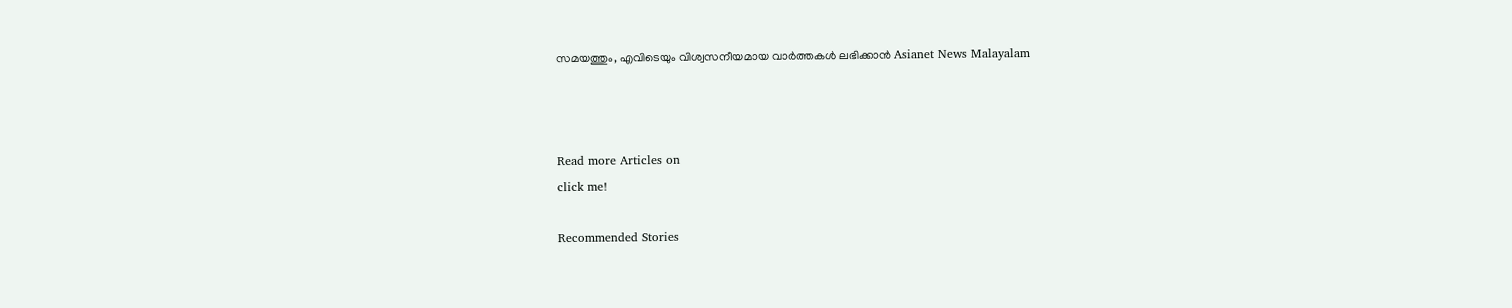സമയത്തും, എവിടെയും വിശ്വസനീയമായ വാർത്തകൾ ലഭിക്കാൻ Asianet News Malayalam



Read more Articles on
click me!

Recommended Stories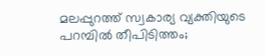മലപ്പുറത്ത് സ്വകാര്യ വ്യക്തിയുടെ പറമ്പിൽ തീപിടിത്തം;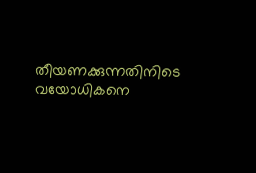തീയണക്കുന്നതിനിടെ വയോധികനെ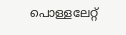പൊള്ളലേറ്റ്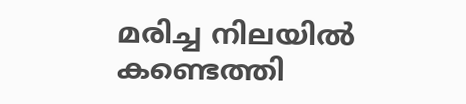മരിച്ച നിലയിൽ കണ്ടെത്തി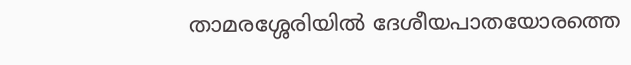താമരശ്ശേരിയിൽ ദേശീയപാതയോരത്തെ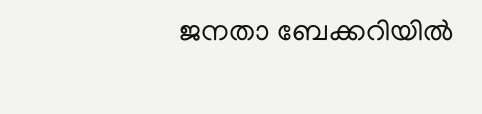ജനതാ ബേക്കറിയില്‍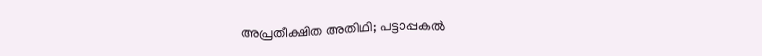അപ്രതീക്ഷിത അതിഥി; പട്ടാപ്പകൽ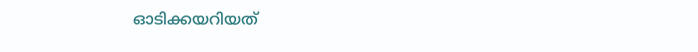ഓടിക്കയറിയത്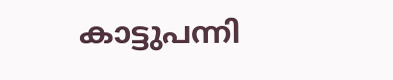കാട്ടുപന്നി